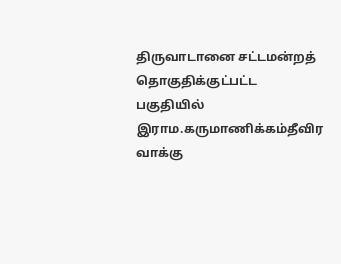திருவாடானை சட்டமன்றத் தொகுதிக்குட்பட்ட பகுதியில் இராம.கருமாணிக்கம்தீவிர வாக்கு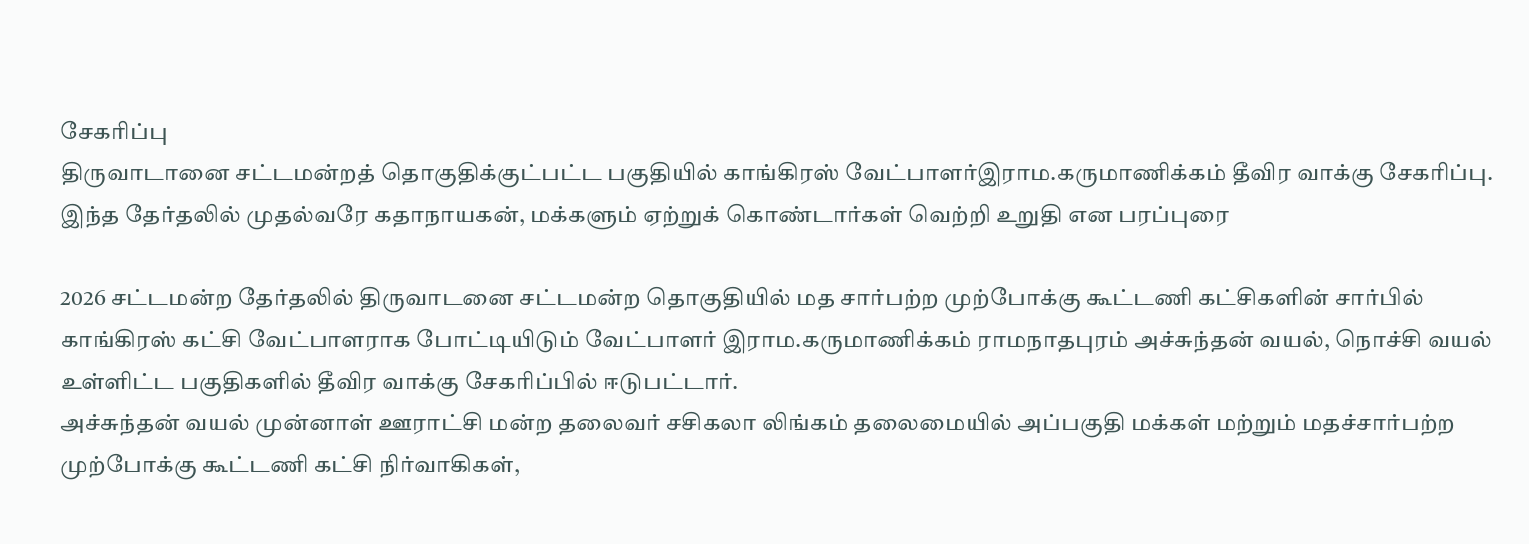சேகரிப்பு
திருவாடானை சட்டமன்றத் தொகுதிக்குட்பட்ட பகுதியில் காங்கிரஸ் வேட்பாளர்இராம.கருமாணிக்கம் தீவிர வாக்கு சேகரிப்பு. இந்த தேர்தலில் முதல்வரே கதாநாயகன், மக்களும் ஏற்றுக் கொண்டார்கள் வெற்றி உறுதி என பரப்புரை

2026 சட்டமன்ற தேர்தலில் திருவாடனை சட்டமன்ற தொகுதியில் மத சார்பற்ற முற்போக்கு கூட்டணி கட்சிகளின் சார்பில் காங்கிரஸ் கட்சி வேட்பாளராக போட்டியிடும் வேட்பாளர் இராம.கருமாணிக்கம் ராமநாதபுரம் அச்சுந்தன் வயல், நொச்சி வயல் உள்ளிட்ட பகுதிகளில் தீவிர வாக்கு சேகரிப்பில் ஈடுபட்டார்.
அச்சுந்தன் வயல் முன்னாள் ஊராட்சி மன்ற தலைவர் சசிகலா லிங்கம் தலைமையில் அப்பகுதி மக்கள் மற்றும் மதச்சார்பற்ற முற்போக்கு கூட்டணி கட்சி நிர்வாகிகள்,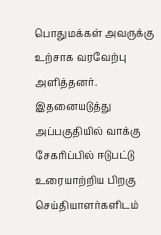பொதுமக்கள் அவருக்கு உற்சாக வரவேற்பு அளித்தனர்.
இதனையடுத்து அப்பகுதியில் வாக்கு சேகரிப்பில் ஈடுபட்டு உரையாற்றிய பிறகு செய்தியாளர்களிடம்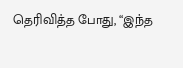தெரிவித்த போது, “இந்த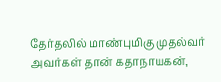தேர்தலில் மாண்புமிகு முதல்வர் அவர்கள் தான் கதாநாயகன்,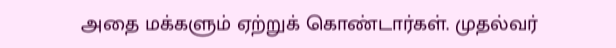அதை மக்களும் ஏற்றுக் கொண்டார்கள். முதல்வர்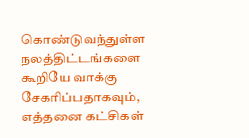கொண்டுவந்துள்ள நலத்திட்டங்களை கூறியே வாக்கு சேகரிப்பதாகவும், எத்தனை கட்சிகள்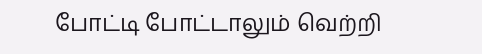போட்டி போட்டாலும் வெற்றி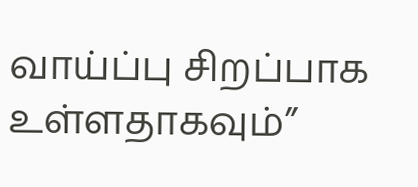வாய்ப்பு சிறப்பாக உள்ளதாகவும்”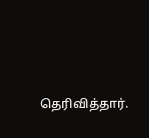தெரிவித்தார்.